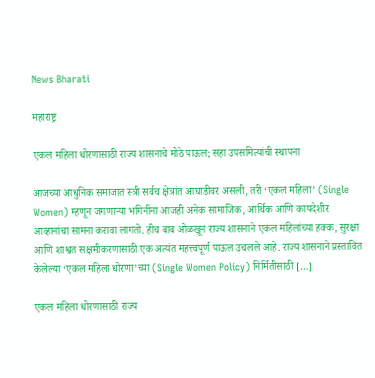News Bharati

महाराष्ट्र

एकल महिला धोरणासाठी राज्य शासनाचे मोठे पाऊल; सहा उपसमित्यांची स्थापना

आजच्या आधुनिक समाजात स्त्री सर्वच क्षेत्रांत आघाडीवर असली, तरी ‘एकल महिला’ (Single Women) म्हणून जगणाऱ्या भगिनींना आजही अनेक सामाजिक, आर्थिक आणि कायदेशीर आव्हानांचा सामना करावा लागतो. हीच बाब ओळखून राज्य शासनाने एकल महिलांच्या हक्क, सुरक्षा आणि शाश्वत सक्षमीकरणासाठी एक अत्यंत महत्त्वपूर्ण पाऊल उचलले आहे. राज्य शासनाने प्रस्तावित केलेल्या ‘एकल महिला धोरणा’च्या (Single Women Policy) निर्मितीसाठी […]

एकल महिला धोरणासाठी राज्य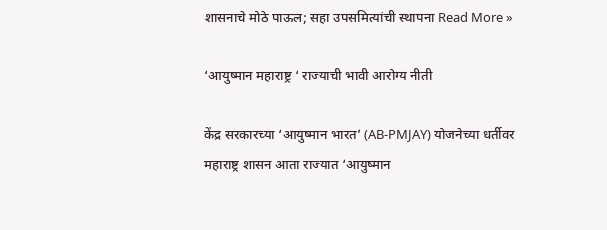शासनाचे मोठे पाऊल; सहा उपसमित्यांची स्थापना Read More »

‘आयुष्मान महाराष्ट्र ‘ राज्याची भावी आरोग्य नीती

केंद्र सरकारच्या ‘आयुष्मान भारत’ (AB-PMJAY) योजनेच्या धर्तीवर महाराष्ट्र शासन आता राज्यात ‘आयुष्मान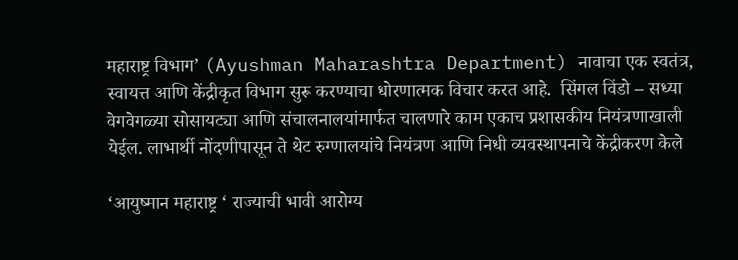महाराष्ट्र विभाग’ (Ayushman Maharashtra Department) नावाचा एक स्वतंत्र, स्वायत्त आणि केंद्रीकृत विभाग सुरू करण्याचा धोरणात्मक विचार करत आहे.  सिंगल विंडो – सध्या वेगवेगळ्या सोसायट्या आणि संचालनालयांमार्फत चालणारे काम एकाच प्रशासकीय नियंत्रणाखाली येईल. लाभार्थी नोंदणीपासून ते थेट रुग्णालयांचे नियंत्रण आणि निधी व्यवस्थापनाचे केंद्रीकरण केले

‘आयुष्मान महाराष्ट्र ‘ राज्याची भावी आरोग्य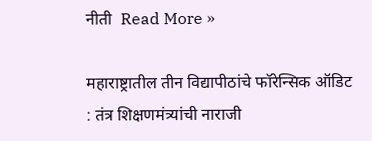नीती  Read More »

महाराष्ट्रातील तीन विद्यापीठांचे फॉरेन्सिक ऑडिट : तंत्र शिक्षणमंत्र्यांची नाराजी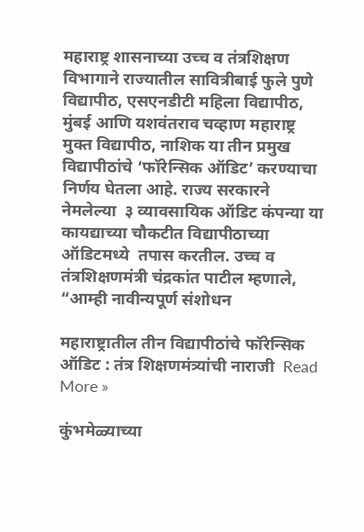महाराष्ट्र शासनाच्या उच्च व तंत्रशिक्षण विभागाने राज्यातील सावित्रीबाई फुले पुणे विद्यापीठ, एसएनडीटी महिला विद्यापीठ, मुंबई आणि यशवंतराव चव्हाण महाराष्ट्र मुक्त विद्यापीठ, नाशिक या तीन प्रमुख विद्यापीठांचे ‘फॉरेन्सिक ऑडिट’ करण्याचा निर्णय घेतला आहे. राज्य सरकारने नेमलेल्या  ३ व्यावसायिक ऑडिट कंपन्या या कायद्याच्या चौकटीत विद्यापीठाच्या ऑडिटमध्ये  तपास करतील. उच्च व तंत्रशिक्षणमंत्री चंद्रकांत पाटील म्हणाले, “आम्ही नावीन्यपूर्ण संशोधन

महाराष्ट्रातील तीन विद्यापीठांचे फॉरेन्सिक ऑडिट : तंत्र शिक्षणमंत्र्यांची नाराजी  Read More »

कुंभमेळ्याच्या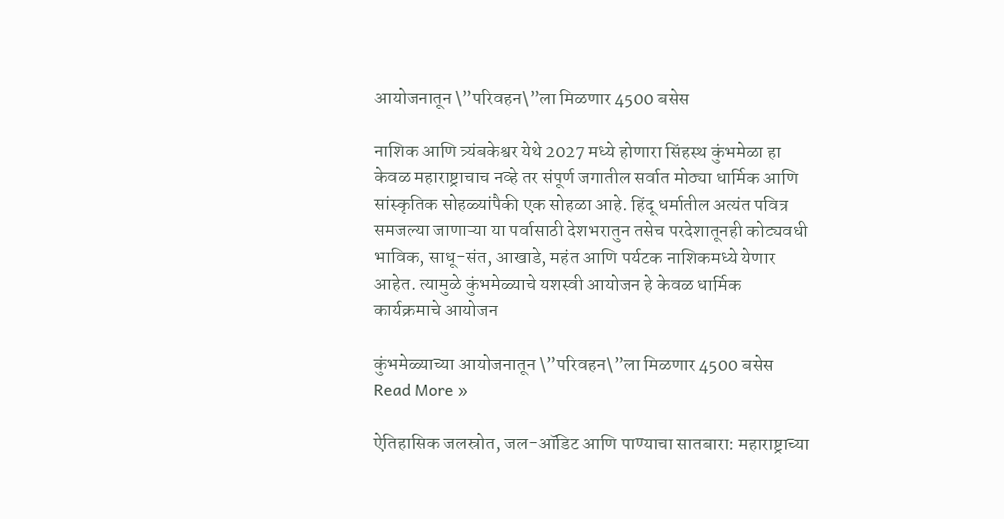आयोजनातून \”परिवहन\”ला मिळणार 4500 बसेस

नाशिक आणि त्र्यंबकेश्वर येथे 2027 मध्ये होणारा सिंहस्थ कुंभमेळा हा केवळ महाराष्ट्राचाच नव्हे तर संपूर्ण जगातील सर्वात मोठ्या धार्मिक आणि सांस्कृतिक सोहळ्यांपैकी एक सोहळा आहे. हिंदू धर्मातील अत्यंत पवित्र समजल्या जाणाऱ्या या पर्वासाठी देशभरातुन तसेच परदेशातूनही कोट्यवधी भाविक, साधू-संत, आखाडे, महंत आणि पर्यटक नाशिकमध्ये येणार आहेत. त्यामुळे कुंभमेळ्याचे यशस्वी आयोजन हे केवळ धार्मिक कार्यक्रमाचे आयोजन

कुंभमेळ्याच्या आयोजनातून \”परिवहन\”ला मिळणार 4500 बसेस Read More »

ऐतिहासिक जलस्रोत, जल-ऑडिट आणि पाण्याचा सातबारा: महाराष्ट्राच्या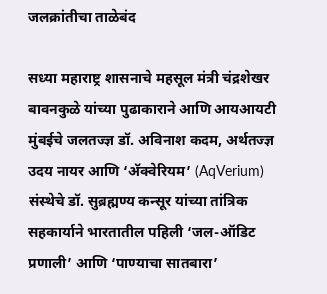जलक्रांतीचा ताळेबंद

सध्या महाराष्ट्र शासनाचे महसूल मंत्री चंद्रशेखर बावनकुळे यांच्या पुढाकाराने आणि आयआयटी मुंबईचे जलतज्ज्ञ डॉ. अविनाश कदम, अर्थतज्ज्ञ उदय नायर आणि ‘अ‍ॅक्वेरियम’ (AqVerium) संस्थेचे डॉ. सुब्रह्मण्य कन्सूर यांच्या तांत्रिक सहकार्याने भारतातील पहिली ‘जल-ऑडिट प्रणाली’ आणि ‘पाण्याचा सातबारा’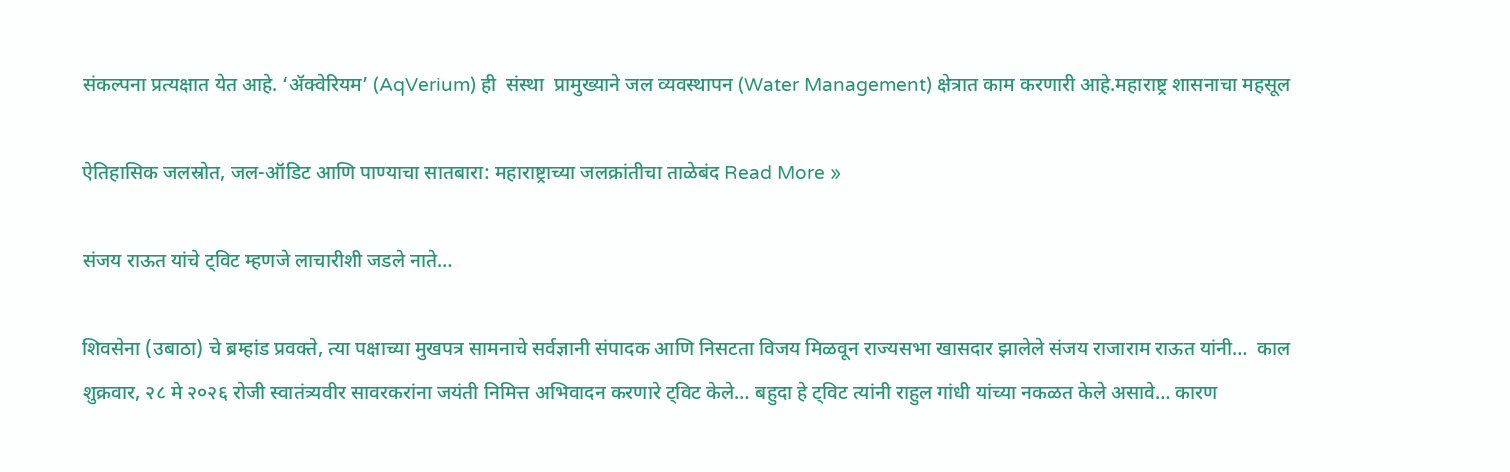संकल्पना प्रत्यक्षात येत आहे. ‘ॲक्वेरियम’ (AqVerium) ही  संस्था  प्रामुख्याने जल व्यवस्थापन (Water Management) क्षेत्रात काम करणारी आहे.महाराष्ट्र शासनाचा महसूल

ऐतिहासिक जलस्रोत, जल-ऑडिट आणि पाण्याचा सातबारा: महाराष्ट्राच्या जलक्रांतीचा ताळेबंद Read More »

संजय राऊत यांचे ट्विट म्हणजे लाचारीशी जडले नाते…

शिवसेना (उबाठा) चे ब्रम्हांड प्रवक्ते, त्या पक्षाच्या मुखपत्र सामनाचे सर्वज्ञानी संपादक आणि निसटता विजय मिळवून राज्यसभा खासदार झालेले संजय राजाराम राऊत यांनी…  काल शुक्रवार, २८ मे २०२६ रोजी स्वातंत्र्यवीर सावरकरांना जयंती निमित्त अभिवादन करणारे ट्विट केले… बहुदा हे ट्विट त्यांनी राहुल गांधी यांच्या नकळत केले असावे… कारण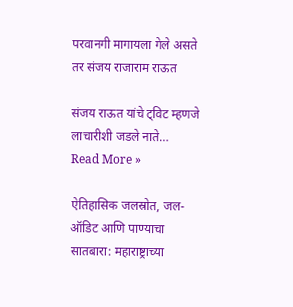परवानगी मागायला गेले असते तर संजय राजाराम राऊत

संजय राऊत यांचे ट्विट म्हणजे लाचारीशी जडले नाते… Read More »

ऐतिहासिक जलस्रोत, जल-ऑडिट आणि पाण्याचा सातबारा: महाराष्ट्राच्या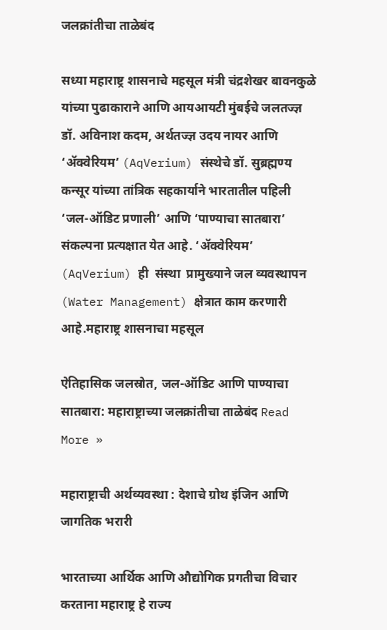जलक्रांतीचा ताळेबंद

सध्या महाराष्ट्र शासनाचे महसूल मंत्री चंद्रशेखर बावनकुळे यांच्या पुढाकाराने आणि आयआयटी मुंबईचे जलतज्ज्ञ डॉ. अविनाश कदम, अर्थतज्ज्ञ उदय नायर आणि ‘अ‍ॅक्वेरियम’ (AqVerium) संस्थेचे डॉ. सुब्रह्मण्य कन्सूर यांच्या तांत्रिक सहकार्याने भारतातील पहिली ‘जल-ऑडिट प्रणाली’ आणि ‘पाण्याचा सातबारा’ संकल्पना प्रत्यक्षात येत आहे. ‘ॲक्वेरियम’ (AqVerium) ही  संस्था  प्रामुख्याने जल व्यवस्थापन (Water Management) क्षेत्रात काम करणारी आहे.महाराष्ट्र शासनाचा महसूल

ऐतिहासिक जलस्रोत, जल-ऑडिट आणि पाण्याचा सातबारा: महाराष्ट्राच्या जलक्रांतीचा ताळेबंद Read More »

महाराष्ट्राची अर्थव्यवस्था : देशाचे ग्रोथ इंजिन आणि जागतिक भरारी

भारताच्या आर्थिक आणि औद्योगिक प्रगतीचा विचार करताना महाराष्ट्र हे राज्य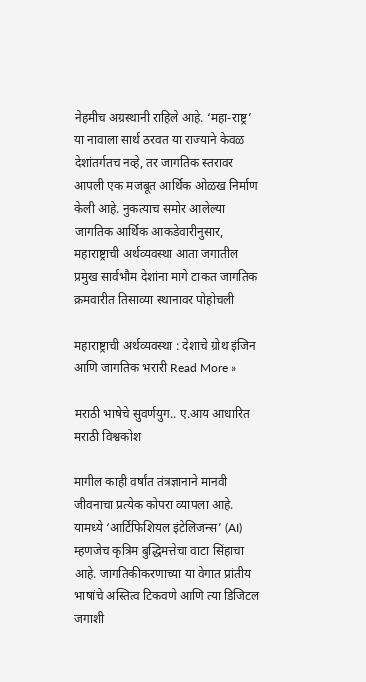नेहमीच अग्रस्थानी राहिले आहे. ‘महा-राष्ट्र’ या नावाला सार्थ ठरवत या राज्याने केवळ देशांतर्गतच नव्हे, तर जागतिक स्तरावर आपली एक मजबूत आर्थिक ओळख निर्माण केली आहे. नुकत्याच समोर आलेल्या जागतिक आर्थिक आकडेवारीनुसार, महाराष्ट्राची अर्थव्यवस्था आता जगातील प्रमुख सार्वभौम देशांना मागे टाकत जागतिक क्रमवारीत तिसाव्या स्थानावर पोहोचली

महाराष्ट्राची अर्थव्यवस्था : देशाचे ग्रोथ इंजिन आणि जागतिक भरारी Read More »

मराठी भाषेचे सुवर्णयुग.. ए.आय आधारित मराठी विश्वकोश

मागील काही वर्षांत तंत्रज्ञानाने मानवी जीवनाचा प्रत्येक कोपरा व्यापला आहे. यामध्ये ‘आर्टिफिशियल इंटेलिजन्स’ (AI) म्हणजेच कृत्रिम बुद्धिमत्तेचा वाटा सिंहाचा आहे. जागतिकीकरणाच्या या वेगात प्रांतीय भाषांचे अस्तित्व टिकवणे आणि त्या डिजिटल जगाशी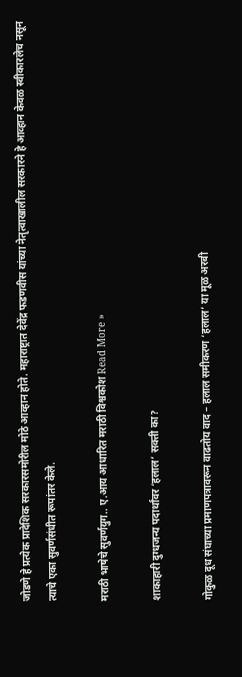जोडणे हे प्रत्येक प्रादेशिक सरकारसमोरील मोठे आव्हान होते. महाराष्ट्रात देवेंद्र फडणवीस यांच्या नेतृत्वाखालील सरकारने हे आव्हान केवळ स्वीकारलेच नसून त्याचे एका सुवर्णसंधीत रूपांतर केले.

मराठी भाषेचे सुवर्णयुग.. ए.आय आधारित मराठी विश्वकोश Read More »

शाकाहारी दुग्धजन्य पदार्थांवर ‘हलाल’ सक्ती का?

गोकुळ दूध संघाच्या प्रमाणपत्रावरून वाढतोय वाद – हलाल समीकरण ‘हलाल’ या मूळ अरबी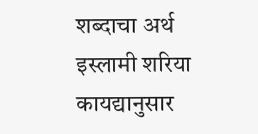शब्दाचा अर्थ इस्लामी शरिया कायद्यानुसार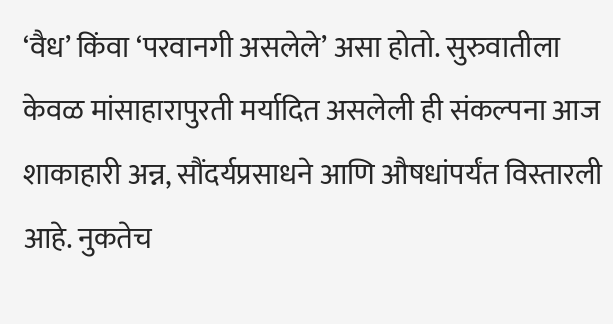‘वैध’ किंवा ‘परवानगी असलेले’ असा होतो. सुरुवातीला केवळ मांसाहारापुरती मर्यादित असलेली ही संकल्पना आज शाकाहारी अन्न, सौंदर्यप्रसाधने आणि औषधांपर्यंत विस्तारली आहे. नुकतेच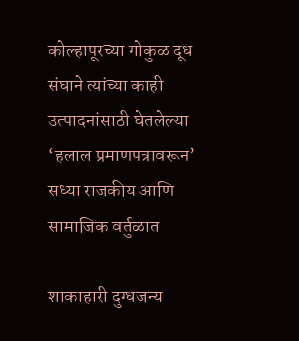कोल्हापूरच्या गोकुळ दूध संघाने त्यांच्या काही उत्पादनांसाठी घेतलेल्या ‘हलाल प्रमाणपत्रावरून’ सध्या राजकीय आणि सामाजिक वर्तुळात

शाकाहारी दुग्धजन्य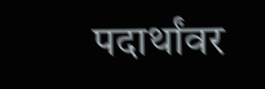पदार्थांवर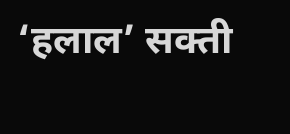‘हलाल’ सक्ती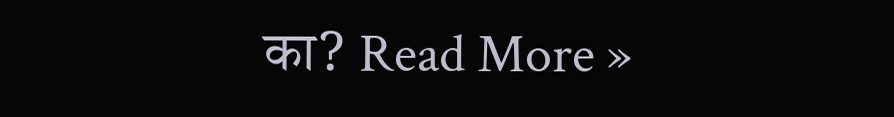का? Read More »